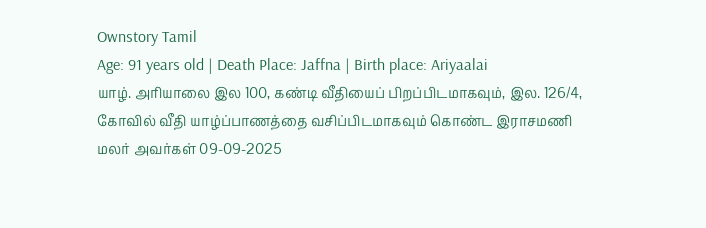Ownstory Tamil
Age: 91 years old | Death Place: Jaffna | Birth place: Ariyaalai
யாழ். அரியாலை இல 100, கண்டி வீதியைப் பிறப்பிடமாகவும், இல. 126/4, கோவில் வீதி யாழ்ப்பாணத்தை வசிப்பிடமாகவும் கொண்ட இராசமணி மலர் அவர்கள் 09-09-2025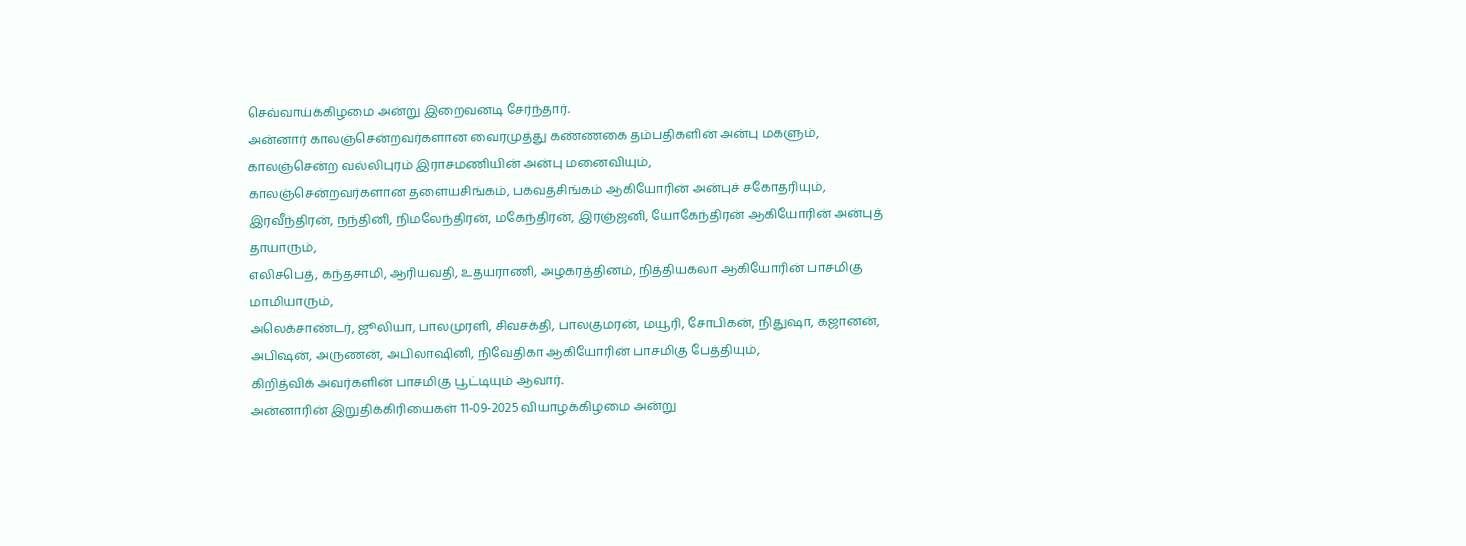செவ்வாய்க்கிழமை அன்று இறைவனடி சேர்ந்தார்.
அன்னார் காலஞ்சென்றவர்களான வைரமுத்து கண்ணகை தம்பதிகளின் அன்பு மகளும்,
காலஞ்சென்ற வல்லிபுரம் இராசமணியின் அன்பு மனைவியும்,
காலஞ்சென்றவர்களான தளையசிங்கம், பகவத்சிங்கம் ஆகியோரின் அன்புச் சகோதரியும்,
இரவீந்திரன், நந்தினி, நிமலேந்திரன், மகேந்திரன், இரஞ்ஜனி, யோகேந்திரன் ஆகியோரின் அன்புத் தாயாரும்,
எலிசபெத், கந்தசாமி, ஆரியவதி, உதயராணி, அழகரத்தினம், நித்தியகலா ஆகியோரின் பாசமிகு மாமியாரும்,
அலெக்சாண்டர், ஜூலியா, பாலமுரளி, சிவசக்தி, பாலகுமரன், மயூரி, சோபிகன், நிதுஷா, கஜானன், அபிஷன், அருணன், அபிலாஷினி, நிவேதிகா ஆகியோரின் பாசமிகு பேத்தியும்,
கிறித்விக் அவர்களின் பாசமிகு பூட்டியும் ஆவார்.
அன்னாரின் இறுதிக்கிரியைகள் 11-09-2025 வியாழக்கிழமை அன்று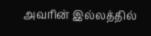அவரின் இல்லத்தில்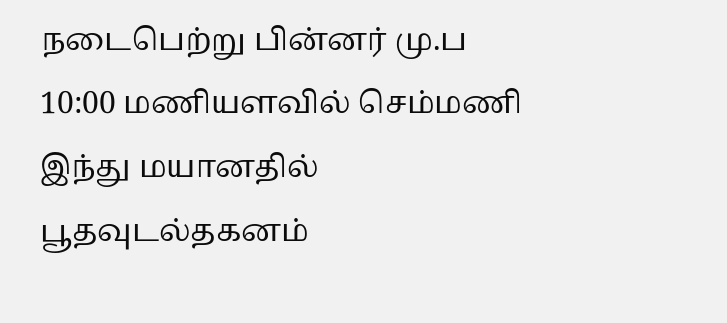நடைபெற்று பின்னர் மு.ப 10:00 மணியளவில் செம்மணி இந்து மயானதில் பூதவுடல்தகனம்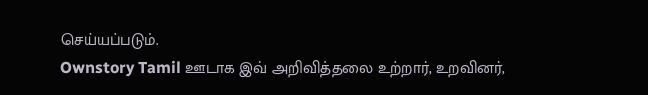செய்யப்படும்.
Ownstory Tamil ஊடாக இவ் அறிவித்தலை உற்றார், உறவினர்,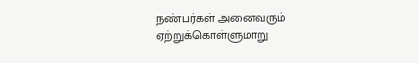நண்பர்கள் அனைவரும் ஏற்றுக்கொள்ளுமாறு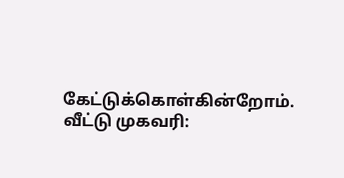கேட்டுக்கொள்கின்றோம்.
வீட்டு முகவரி: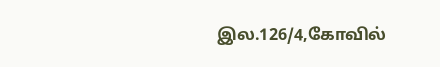இல.126/4,கோவில்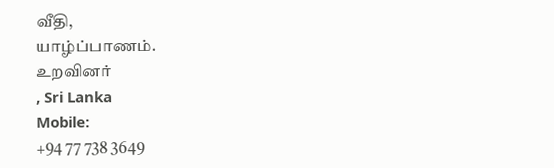வீதி,
யாழ்ப்பாணம்.
உறவினர்
, Sri Lanka
Mobile:
+94 77 738 3649